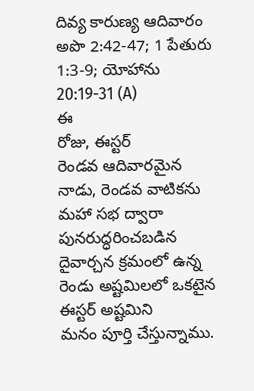దివ్య కారుణ్య ఆదివారం
అపొ 2:42-47; 1 పేతురు 1:3-9; యోహాను 20:19-31 (A)
ఈ
రోజు, ఈస్టర్
రెండవ ఆదివారమైన నాడు, రెండవ వాటికను మహా సభ ద్వారా
పునరుద్ధరించబడిన దైవార్చన క్రమంలో ఉన్న రెండు అష్టమిలలో ఒకటైన ఈస్టర్ అష్టమిని
మనం పూర్తి చేస్తున్నాము.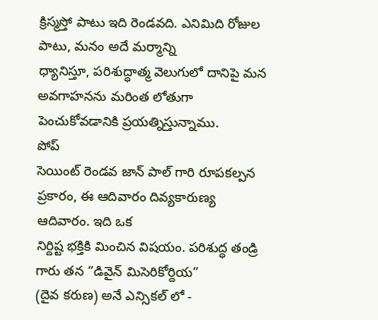క్రిస్మస్తో పాటు ఇది రెండవది. ఎనిమిది రోజుల పాటు, మనం అదే మర్మాన్ని
ధ్యానిస్తూ, పరిశుద్ధాత్మ వెలుగులో దానిపై మన అవగాహనను మరింత లోతుగా
పెంచుకోవడానికి ప్రయత్నిస్తున్నాము.
పోప్
సెయింట్ రెండవ జాన్ పాల్ గారి రూపకల్పన ప్రకారం, ఈ ఆదివారం దివ్యకారుణ్య ఆదివారం. ఇది ఒక
నిర్దిష్ట భక్తికి మించిన విషయం. పరిశుద్ధ తండ్రి గారు తన “డివైన్ మిసెరికోర్దియ”
(దైవ కరుణ) అనే ఎన్సికల్ లో -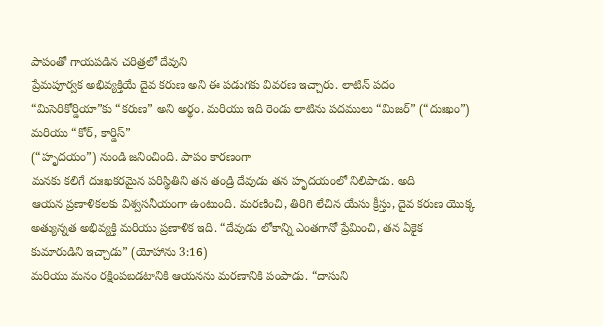పాపంతో గాయపడిన చరిత్రలో దేవుని
ప్రేమపూర్వక అభివ్యక్తియే దైవ కరుణ అని ఈ పడుగకు వివరణ ఇచ్చారు. లాటిన్ పదం
“మిసెరికోర్డియా”కు “కరుణ” అని అర్థం. మరియు ఇది రెండు లాటిను పదములు “మిజర్” (“దుఃఖం”) మరియు “కోర్, కార్డిస్”
(“హృదయం”) నుండి జనించింది. పాపం కారణంగా
మనకు కలిగే దుఃఖకరమైన పరిస్థితిని తన తండ్రి దేవుడు తన హృదయంలో నిలిపాడు. అది
ఆయన ప్రణాళికలకు విశ్వసనీయంగా ఉంటుంది. మరణించి, తిరిగి లేచిన యేసు క్రీస్తు, దైవ కరుణ యొక్క
అత్యున్నత అభివ్యక్తి మరియు ప్రణాళిక ఇది. “దేవుడు లోకాన్ని ఎంతగానో ప్రేమించి, తన ఏకైక
కుమారుడిని ఇచ్చాడు” (యోహాను 3:16)
మరియు మనం రక్షింపబడటానికి ఆయనను మరణానికి పంపాడు. “దాసుని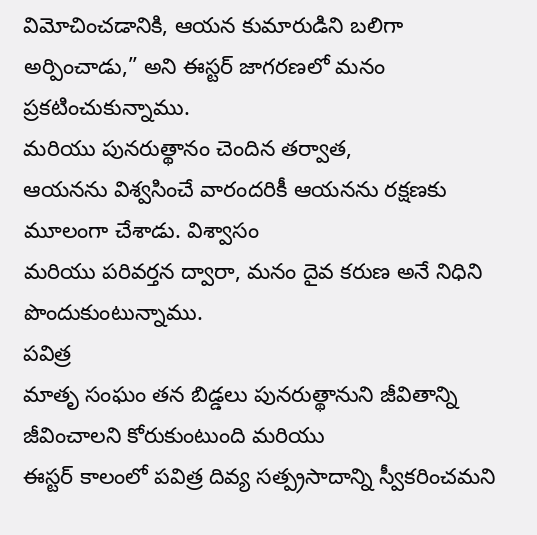విమోచించడానికి, ఆయన కుమారుడిని బలిగా అర్పించాడు,” అని ఈస్టర్ జాగరణలో మనం ప్రకటించుకున్నాము.
మరియు పునరుత్థానం చెందిన తర్వాత,
ఆయనను విశ్వసించే వారందరికీ ఆయనను రక్షణకు మూలంగా చేశాడు. విశ్వాసం
మరియు పరివర్తన ద్వారా, మనం దైవ కరుణ అనే నిధిని పొందుకుంటున్నాము.
పవిత్ర
మాతృ సంఘం తన బిడ్డలు పునరుత్థానుని జీవితాన్ని జీవించాలని కోరుకుంటుంది మరియు
ఈస్టర్ కాలంలో పవిత్ర దివ్య సత్ప్రసాదాన్ని స్వీకరించమని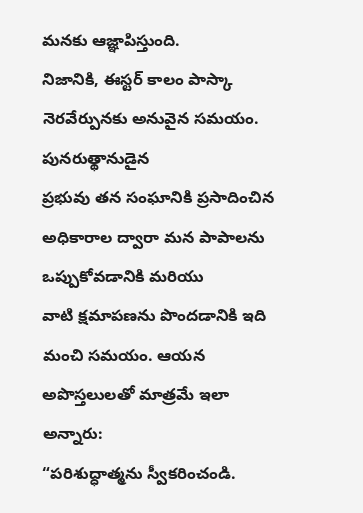మనకు ఆజ్ఞాపిస్తుంది.
నిజానికి, ఈస్టర్ కాలం పాస్కా నెరవేర్పునకు అనువైన సమయం. పునరుత్థానుడైన
ప్రభువు తన సంఘానికి ప్రసాదించిన అధికారాల ద్వారా మన పాపాలను ఒప్పుకోవడానికి మరియు
వాటి క్షమాపణను పొందడానికి ఇది మంచి సమయం. ఆయన అపొస్తలులతో మాత్రమే ఇలా అన్నారు:
“పరిశుద్ధాత్మను స్వీకరించండి.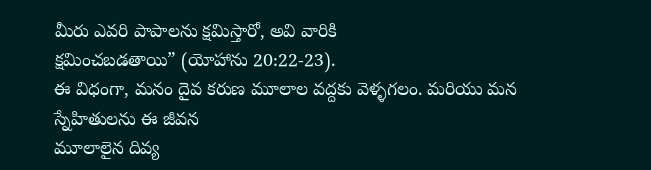మీరు ఎవరి పాపాలను క్షమిస్తారో, అవి వారికి
క్షమించబడతాయి” (యోహాను 20:22-23).
ఈ విధంగా, మనం దైవ కరుణ మూలాల వద్దకు వెళ్ళగలం. మరియు మన స్నేహితులను ఈ జీవన
మూలాలైన దివ్య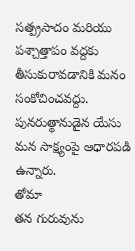సత్ప్రసాదం మరియు పశ్చాత్తాపం వద్దకు తీసుకురావడానికి మనం
సంకోచించవద్దు. పునరుత్థానుడైన యేసు మన సాక్ష్యంపై ఆధారపడి ఉన్నారు.
తోమా
తన గురువును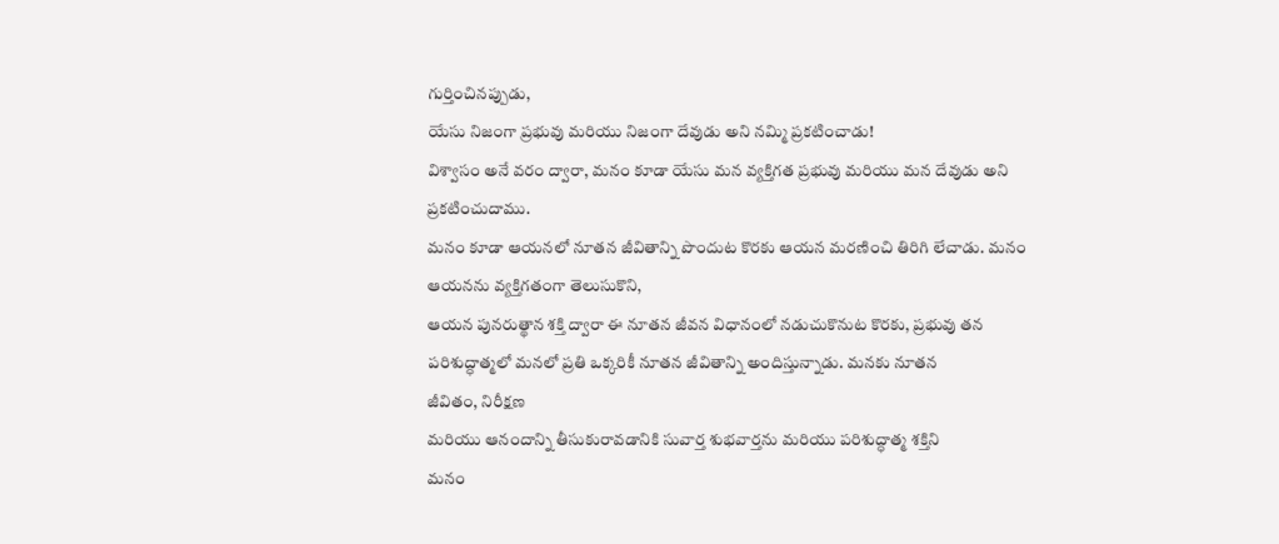గుర్తించినప్పుడు,
యేసు నిజంగా ప్రభువు మరియు నిజంగా దేవుడు అని నమ్మి ప్రకటించాడు!
విశ్వాసం అనే వరం ద్వారా, మనం కూడా యేసు మన వ్యక్తిగత ప్రభువు మరియు మన దేవుడు అని ప్రకటించుదాము.
మనం కూడా ఆయనలో నూతన జీవితాన్ని పొందుట కొరకు ఆయన మరణించి తిరిగి లేచాడు. మనం
ఆయనను వ్యక్తిగతంగా తెలుసుకొని,
ఆయన పునరుత్థాన శక్తి ద్వారా ఈ నూతన జీవన విధానంలో నడుచుకొనుట కొరకు, ప్రభువు తన
పరిశుద్ధాత్మలో మనలో ప్రతి ఒక్కరికీ నూతన జీవితాన్ని అందిస్తున్నాడు. మనకు నూతన
జీవితం, నిరీక్షణ
మరియు ఆనందాన్ని తీసుకురావడానికి సువార్త శుభవార్తను మరియు పరిశుద్ధాత్మ శక్తిని
మనం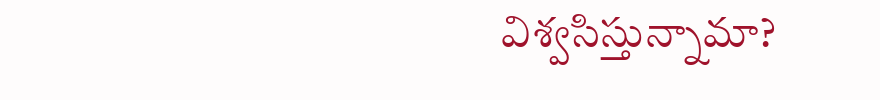విశ్వసిస్తున్నామా?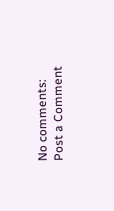No comments:
Post a Comment